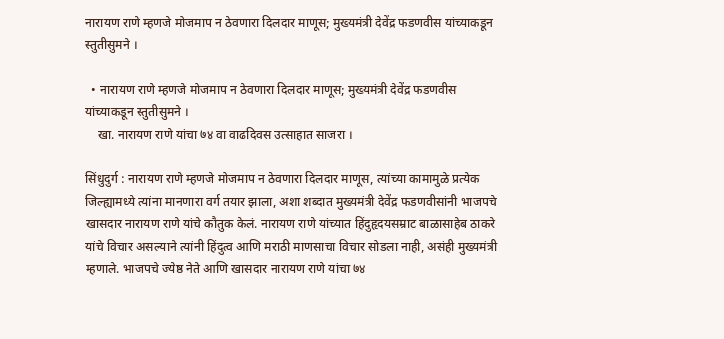नारायण राणे म्हणजे मोजमाप न ठेवणारा दिलदार माणूस; मुख्यमंत्री देवेंद्र फडणवीस यांच्याकडून स्तुतीसुमने ।

  • नारायण राणे म्हणजे मोजमाप न ठेवणारा दिलदार माणूस; मुख्यमंत्री देवेंद्र फडणवीस यांच्याकडून स्तुतीसुमने ।
    खा. नारायण राणे यांचा ७४ वा वाढदिवस उत्साहात साजरा ।

सिंधुदुर्ग : नारायण राणे म्हणजे मोजमाप न ठेवणारा दिलदार माणूस, त्यांच्या कामामुळे प्रत्येक जिल्ह्यामध्ये त्यांना मानणारा वर्ग तयार झाला, अशा शब्दात मुख्यमंत्री देवेंद्र फडणवीसांनी भाजपचे खासदार नारायण राणे यांचे कौतुक केलं. नारायण राणे यांच्यात हिंदुहृदयसम्राट बाळासाहेब ठाकरे यांचे विचार असल्याने त्यांनी हिंदुत्व आणि मराठी माणसाचा विचार सोडला नाही, असंही मुख्यमंत्री म्हणाले. भाजपचे ज्येष्ठ नेते आणि खासदार नारायण राणे यांचा ७४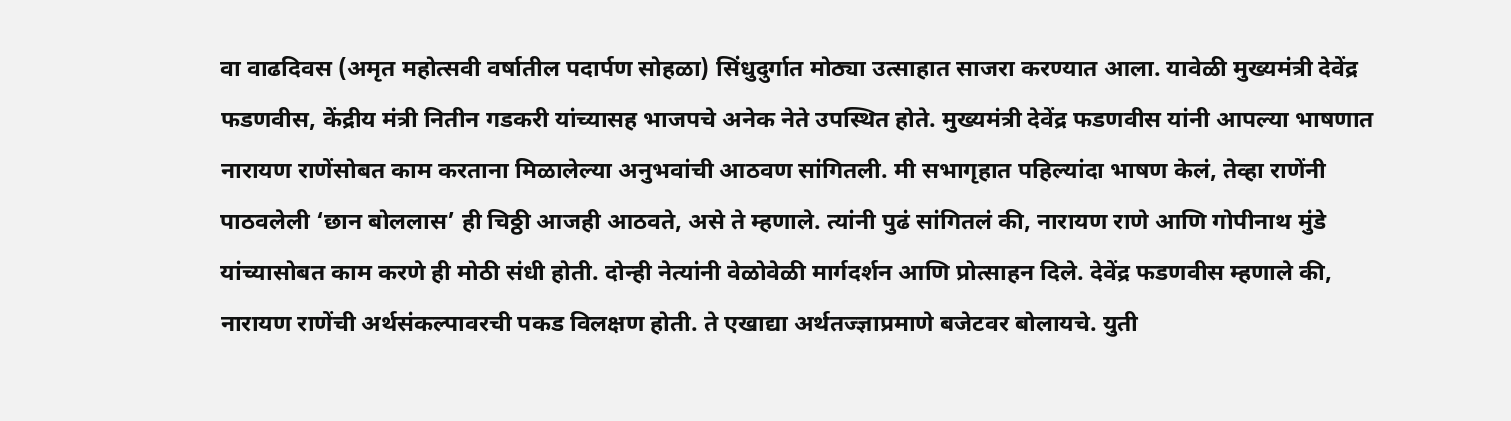वा वाढदिवस (अमृत महोत्सवी वर्षातील पदार्पण सोहळा) सिंधुदुर्गात मोठ्या उत्साहात साजरा करण्यात आला. यावेळी मुख्यमंत्री देवेंद्र फडणवीस, केंद्रीय मंत्री नितीन गडकरी यांच्यासह भाजपचे अनेक नेते उपस्थित होते. मुख्यमंत्री देवेंद्र फडणवीस यांनी आपल्या भाषणात नारायण राणेंसोबत काम करताना मिळालेल्या अनुभवांची आठवण सांगितली. मी सभागृहात पहिल्यांदा भाषण केलं, तेव्हा राणेंनी पाठवलेली ‘छान बोललास’ ही चिठ्ठी आजही आठवते, असे ते म्हणाले. त्यांनी पुढं सांगितलं की, नारायण राणे आणि गोपीनाथ मुंडे यांच्यासोबत काम करणे ही मोठी संधी होती. दोन्ही नेत्यांनी वेळोवेळी मार्गदर्शन आणि प्रोत्साहन दिले. देवेंद्र फडणवीस म्हणाले की, नारायण राणेंची अर्थसंकल्पावरची पकड विलक्षण होती. ते एखाद्या अर्थतज्ज्ञाप्रमाणे बजेटवर बोलायचे. युती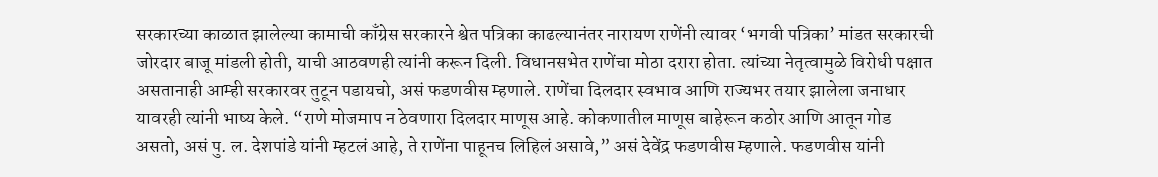सरकारच्या काळात झालेल्या कामाची काँग्रेस सरकारने श्वेत पत्रिका काढल्यानंतर नारायण राणेंनी त्यावर ‘भगवी पत्रिका’ मांडत सरकारची जोरदार बाजू मांडली होती, याची आठवणही त्यांनी करून दिली. विधानसभेत राणेंचा मोठा दरारा होता. त्यांच्या नेतृत्वामुळे विरोधी पक्षात असतानाही आम्ही सरकारवर तुटून पडायचो, असं फडणवीस म्हणाले. राणेंचा दिलदार स्वभाव आणि राज्यभर तयार झालेला जनाधार यावरही त्यांनी भाष्य केले. “राणे मोजमाप न ठेवणारा दिलदार माणूस आहे. कोकणातील माणूस बाहेरून कठोर आणि आतून गोड असतो, असं पु. ल. देशपांडे यांनी म्हटलं आहे, ते राणेंना पाहूनच लिहिलं असावे,” असं देवेंद्र फडणवीस म्हणाले. फडणवीस यांनी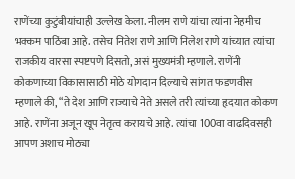राणेंच्या कुटुंबीयांचाही उल्लेख केला. नीलम राणे यांचा त्यांना नेहमीच भक्कम पाठिंबा आहे. तसेच नितेश राणे आणि निलेश राणे यांच्यात त्यांचा राजकीय वारसा स्पष्टपणे दिसतो, असं मुख्यमंत्री म्हणाले. राणेंनी कोकणाच्या विकासासाठी मोठे योगदान दिल्याचे सांगत फडणवीस म्हणाले की, “ते देश आणि राज्याचे नेते असले तरी त्यांच्या हृदयात कोकण आहे. राणेंना अजून खूप नेतृत्व करायचे आहे. त्यांचा 100वा वाढदिवसही आपण अशाच मोठ्या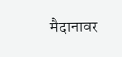मैदानावर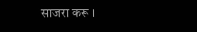साजरा करू ।